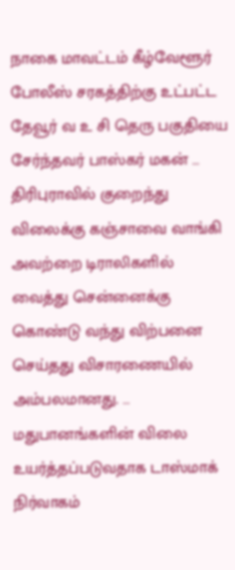நாகை மாவட்டம் கீழ்வேளூர் போலீஸ் சரகத்திற்கு உட்பட்ட தேவூர் வ உ சி தெரு பகுதியை சேர்ந்தவர் பாஸ்கர் மகன் …
திரிபுராவில் குறைந்து விலைக்கு கஞ்சாவை வாங்கி அவற்றை டிராலிகளில் வைத்து சென்னைக்கு கொண்டு வந்து விற்பனை செய்தது விசாரணையில் அம்பலமானது. …
மதுபானங்களின் விலை உயர்த்தப்படுவதாக டாஸ்மாக் நிர்வாகம்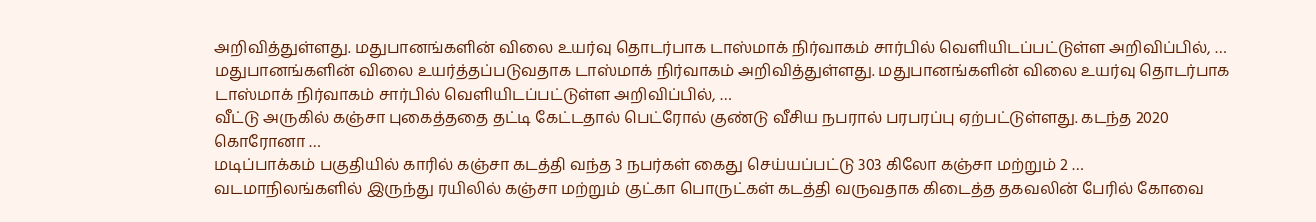அறிவித்துள்ளது. மதுபானங்களின் விலை உயர்வு தொடர்பாக டாஸ்மாக் நிர்வாகம் சார்பில் வெளியிடப்பட்டுள்ள அறிவிப்பில், …
மதுபானங்களின் விலை உயர்த்தப்படுவதாக டாஸ்மாக் நிர்வாகம் அறிவித்துள்ளது. மதுபானங்களின் விலை உயர்வு தொடர்பாக டாஸ்மாக் நிர்வாகம் சார்பில் வெளியிடப்பட்டுள்ள அறிவிப்பில், …
வீட்டு அருகில் கஞ்சா புகைத்ததை தட்டி கேட்டதால் பெட்ரோல் குண்டு வீசிய நபரால் பரபரப்பு ஏற்பட்டுள்ளது. கடந்த 2020 கொரோனா …
மடிப்பாக்கம் பகுதியில் காரில் கஞ்சா கடத்தி வந்த 3 நபர்கள் கைது செய்யப்பட்டு 303 கிலோ கஞ்சா மற்றும் 2 …
வடமாநிலங்களில் இருந்து ரயிலில் கஞ்சா மற்றும் குட்கா பொருட்கள் கடத்தி வருவதாக கிடைத்த தகவலின் பேரில் கோவை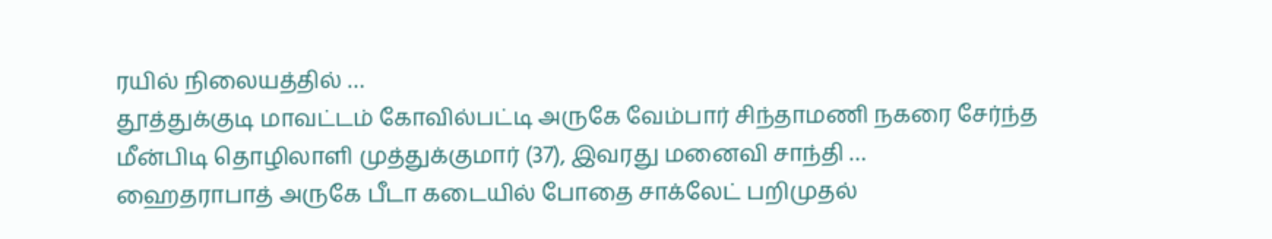ரயில் நிலையத்தில் …
தூத்துக்குடி மாவட்டம் கோவில்பட்டி அருகே வேம்பார் சிந்தாமணி நகரை சேர்ந்த மீன்பிடி தொழிலாளி முத்துக்குமார் (37), இவரது மனைவி சாந்தி …
ஹைதராபாத் அருகே பீடா கடையில் போதை சாக்லேட் பறிமுதல்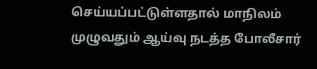செய்யப்பட்டுள்ளதால் மாநிலம் முழுவதும் ஆய்வு நடத்த போலீசார்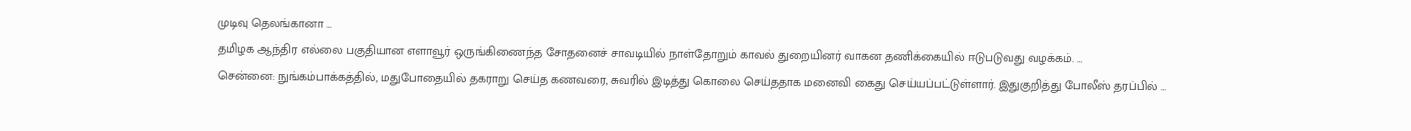முடிவு தெலங்கானா …
தமிழக ஆந்திர எல்லை பகுதியான எளாவூர் ஒருங்கிணைந்த சோதனைச் சாவடியில் நாள்தோறும் காவல் துறையினர் வாகன தணிக்கையில் ஈடுபடுவது வழக்கம். …
சென்னை: நுங்கம்பாக்கத்தில், மதுபோதையில் தகராறு செய்த கணவரை, சுவரில் இடித்து கொலை செய்ததாக மனைவி கைது செய்யப்பட்டுள்ளார். இதுகுறித்து போலீஸ் தரப்பில் …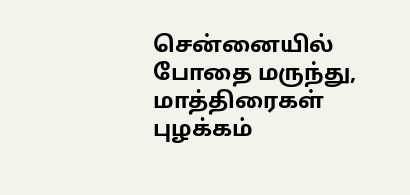சென்னையில் போதை மருந்து, மாத்திரைகள் புழக்கம்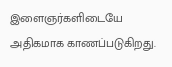இளைஞர்களிடையே அதிகமாக காணப்படுகிறது.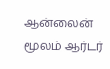ஆன்லைன் மூலம் ஆர்டர்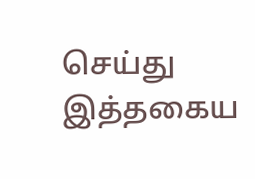செய்து இத்தகைய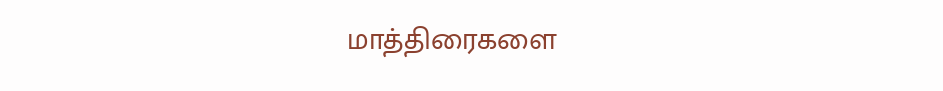மாத்திரைகளை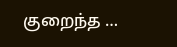குறைந்த …